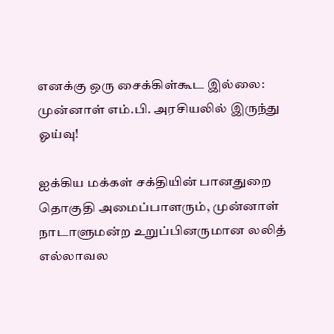எனக்கு ஒரு சைக்கிள்கூட இல்லை: முன்னாள் எம்.பி. அரசியலில் இருந்து ஓய்வு!

ஐக்கிய மக்கள் சக்தியின் பானதுறை தொகுதி அமைப்பாளரும், முன்னாள் நாடாளுமன்ற உறுப்பினருமான லலித் எல்லாவல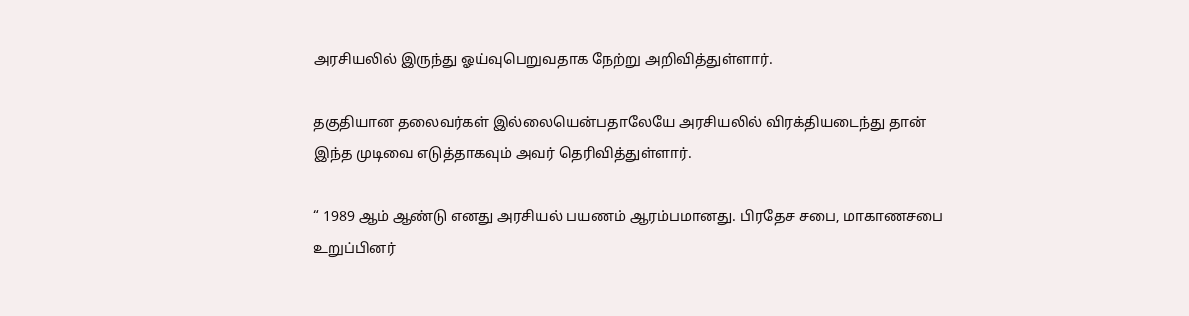அரசியலில் இருந்து ஓய்வுபெறுவதாக நேற்று அறிவித்துள்ளார்.

தகுதியான தலைவர்கள் இல்லையென்பதாலேயே அரசியலில் விரக்தியடைந்து தான் இந்த முடிவை எடுத்தாகவும் அவர் தெரிவித்துள்ளார்.

“ 1989 ஆம் ஆண்டு எனது அரசியல் பயணம் ஆரம்பமானது. பிரதேச சபை, மாகாணசபை உறுப்பினர்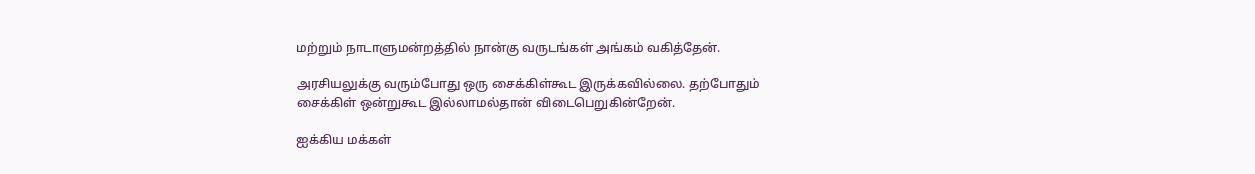மற்றும் நாடாளுமன்றத்தில் நான்கு வருடங்கள் அங்கம் வகித்தேன்.

அரசியலுக்கு வரும்போது ஒரு சைக்கிள்கூட இருக்கவில்லை. தற்போதும் சைக்கிள் ஒன்றுகூட இல்லாமல்தான் விடைபெறுகின்றேன்.

ஐக்கிய மக்கள்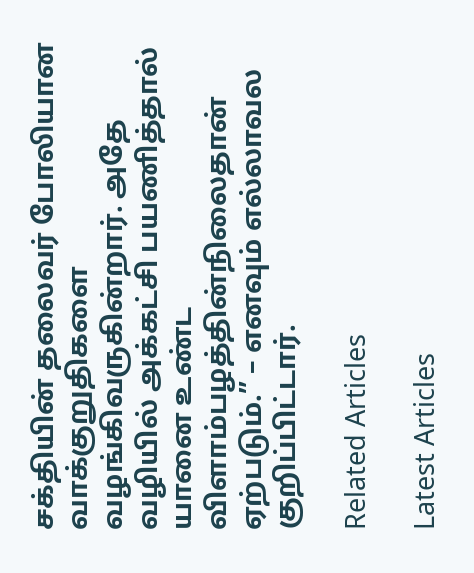சக்தியின் தலைவர் போலியான வாக்குறுதிகளை வழங்கிவருகின்றார். அதே வழியில் அக்கட்சி பயணித்தால் யானை உண்ட விளாம்பழத்தின்நிலைதான் ஏற்படும்.” – எனவும் எல்லாவல குறிப்பிட்டார்.

Related Articles

Latest Articles